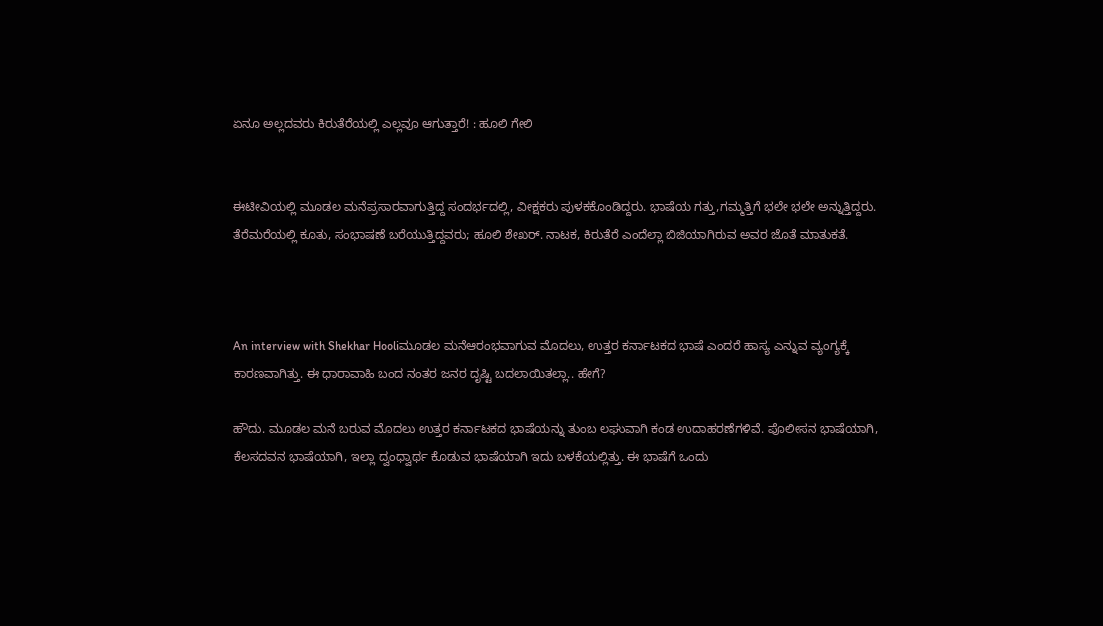ಏನೂ ಅಲ್ಲದವರು ಕಿರುತೆರೆಯಲ್ಲಿ ಎಲ್ಲವೂ ಆಗುತ್ತಾರೆ! : ಹೂಲಿ ಗೇಲಿ


ಈಟೀವಿಯಲ್ಲಿ ಮೂಡಲ ಮನೆಪ್ರಸಾರವಾಗುತ್ತಿದ್ದ ಸಂದರ್ಭದಲ್ಲಿ, ವೀಕ್ಷಕರು ಪುಳಕಕೊಂಡಿದ್ದರು. ಭಾಷೆಯ ಗತ್ತು,ಗಮ್ಮತ್ತಿಗೆ ಭಲೇ ಭಲೇ ಅನ್ನುತ್ತಿದ್ದರು. ತೆರೆಮರೆಯಲ್ಲಿ ಕೂತು, ಸಂಭಾಷಣೆ ಬರೆಯುತ್ತಿದ್ದವರು; ಹೂಲಿ ಶೇಖರ್. ನಾಟಕ, ಕಿರುತೆರೆ ಎಂದೆಲ್ಲಾ ಬಿಜಿಯಾಗಿರುವ ಅವರ ಜೊತೆ ಮಾತುಕತೆ.



An interview with Shekhar Hooliಮೂಡಲ ಮನೆಆರಂಭವಾಗುವ ಮೊದಲು, ಉತ್ತರ ಕರ್ನಾಟಕದ ಭಾಷೆ ಎಂದರೆ ಹಾಸ್ಯ ಎನ್ನುವ ವ್ಯಂಗ್ಯಕ್ಕೆ ಕಾರಣವಾಗಿತ್ತು. ಈ ಧಾರಾವಾಹಿ ಬಂದ ನಂತರ ಜನರ ದೃಷ್ಟಿ ಬದಲಾಯಿತಲ್ಲಾ.. ಹೇಗೆ?

ಹೌದು. ಮೂಡಲ ಮನೆ ಬರುವ ಮೊದಲು ಉತ್ತರ ಕರ್ನಾಟಕದ ಭಾಷೆಯನ್ನು ತುಂಬ ಲಘುವಾಗಿ ಕಂಡ ಉದಾಹರಣೆಗಳಿವೆ. ಪೊಲೀಸನ ಭಾಷೆಯಾಗಿ, ಕೆಲಸದವನ ಭಾಷೆಯಾಗಿ, ಇಲ್ಲಾ ದ್ವಂಧ್ವಾರ್ಥ ಕೊಡುವ ಭಾಷೆಯಾಗಿ ಇದು ಬಳಕೆಯಲ್ಲಿತ್ತು. ಈ ಭಾಷೆಗೆ ಒಂದು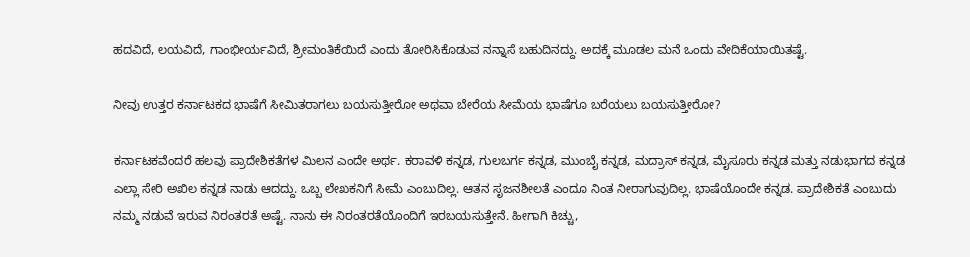ಹದವಿದೆ, ಲಯವಿದೆ, ಗಾಂಭೀರ್ಯವಿದೆ, ಶ್ರೀಮಂತಿಕೆಯಿದೆ ಎಂದು ತೋರಿಸಿಕೊಡುವ ನನ್ನಾಸೆ ಬಹುದಿನದ್ದು. ಅದಕ್ಕೆ ಮೂಡಲ ಮನೆ ಒಂದು ವೇದಿಕೆಯಾಯಿತಷ್ಟೆ.

ನೀವು ಉತ್ತರ ಕರ್ನಾಟಕದ ಭಾಷೆಗೆ ಸೀಮಿತರಾಗಲು ಬಯಸುತ್ತೀರೋ ಅಥವಾ ಬೇರೆಯ ಸೀಮೆಯ ಭಾಷೆಗೂ ಬರೆಯಲು ಬಯಸುತ್ತೀರೋ?

ಕರ್ನಾಟಕವೆಂದರೆ ಹಲವು ಪ್ರಾದೇಶಿಕತೆಗಳ ಮಿಲನ ಎಂದೇ ಅರ್ಥ. ಕರಾವಳಿ ಕನ್ನಡ, ಗುಲಬರ್ಗ ಕನ್ನಡ, ಮುಂಬೈ ಕನ್ನಡ, ಮದ್ರಾಸ್ ಕನ್ನಡ, ಮೈಸೂರು ಕನ್ನಡ ಮತ್ತು ನಡುಭಾಗದ ಕನ್ನಡ ಎಲ್ಲಾ ಸೇರಿ ಅಖಿಲ ಕನ್ನಡ ನಾಡು ಆದದ್ದು. ಒಬ್ಬ ಲೇಖಕನಿಗೆ ಸೀಮೆ ಎಂಬುದಿಲ್ಲ. ಆತನ ಸೃಜನಶೀಲತೆ ಎಂದೂ ನಿಂತ ನೀರಾಗುವುದಿಲ್ಲ. ಭಾಷೆಯೊಂದೇ ಕನ್ನಡ. ಪ್ರಾದೇಶಿಕತೆ ಎಂಬುದು ನಮ್ಮ ನಡುವೆ ಇರುವ ನಿರಂತರತೆ ಅಷ್ಟೆ. ನಾನು ಈ ನಿರಂತರತೆಯೊಂದಿಗೆ ಇರಬಯಸುತ್ತೇನೆ. ಹೀಗಾಗಿ ಕಿಚ್ಚು,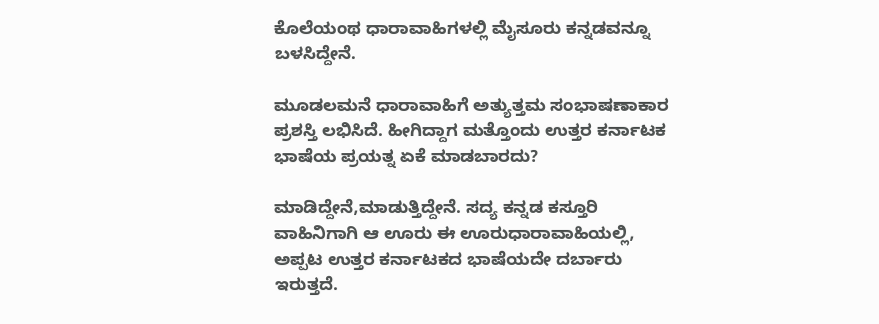ಕೊಲೆಯಂಥ ಧಾರಾವಾಹಿಗಳಲ್ಲಿ ಮೈಸೂರು ಕನ್ನಡವನ್ನೂ ಬಳಸಿದ್ದೇನೆ.

ಮೂಡಲಮನೆ ಧಾರಾವಾಹಿಗೆ ಅತ್ಯುತ್ತಮ ಸಂಭಾಷಣಾಕಾರ ಪ್ರಶಸ್ತಿ ಲಭಿಸಿದೆ. ಹೀಗಿದ್ದಾಗ ಮತ್ತೊಂದು ಉತ್ತರ ಕರ್ನಾಟಕ ಭಾಷೆಯ ಪ್ರಯತ್ನ ಏಕೆ ಮಾಡಬಾರದು?

ಮಾಡಿದ್ದೇನೆ,ಮಾಡುತ್ತಿದ್ದೇನೆ. ಸದ್ಯ ಕನ್ನಡ ಕಸ್ತೂರಿ ವಾಹಿನಿಗಾಗಿ ಆ ಊರು ಈ ಊರುಧಾರಾವಾಹಿಯಲ್ಲಿ, ಅಪ್ಪಟ ಉತ್ತರ ಕರ್ನಾಟಕದ ಭಾಷೆಯದೇ ದರ್ಬಾರು ಇರುತ್ತದೆ.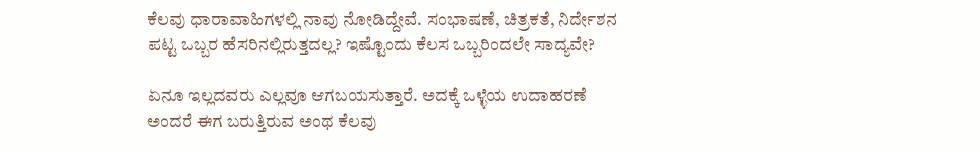ಕೆಲವು ಧಾರಾವಾಹಿಗಳಲ್ಲಿ ನಾವು ನೋಡಿದ್ದೇವೆ. ಸಂಭಾಷಣೆ, ಚಿತ್ರಕತೆ, ನಿರ್ದೇಶನ ಪಟ್ಟ ಒಬ್ಬರ ಹೆಸರಿನಲ್ಲಿರುತ್ತದಲ್ಲ? ಇಷ್ಟೊಂದು ಕೆಲಸ ಒಬ್ಬರಿಂದಲೇ ಸಾದ್ಯವೇ?

ಏನೂ ಇಲ್ಲದವರು ಎಲ್ಲವೂ ಆಗಬಯಸುತ್ತಾರೆ. ಅದಕ್ಕೆ ಒಳ್ಳೆಯ ಉದಾಹರಣೆ ಅಂದರೆ ಈಗ ಬರುತ್ತಿರುವ ಅಂಥ ಕೆಲವು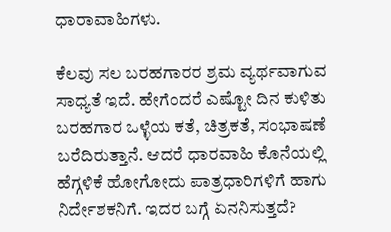ಧಾರಾವಾಹಿಗಳು.

ಕೆಲವು ಸಲ ಬರಹಗಾರರ ಶ್ರಮ ವ್ಯರ್ಥವಾಗುವ ಸಾಧ್ಯತೆ ಇದೆ. ಹೇಗೆಂದರೆ ಎಷ್ಟೋ ದಿನ ಕುಳಿತು ಬರಹಗಾರ ಒಳ್ಳೆಯ ಕತೆ, ಚಿತ್ರಕತೆ, ಸಂಭಾಷಣೆ ಬರೆದಿರುತ್ತಾನೆ. ಆದರೆ ಧಾರವಾಹಿ ಕೊನೆಯಲ್ಲಿ ಹೆಗ್ಗಳಿಕೆ ಹೋಗೋದು ಪಾತ್ರಧಾರಿಗಳಿಗೆ ಹಾಗು ನಿರ್ದೇಶಕನಿಗೆ. ಇದರ ಬಗ್ಗೆ ಏನನಿಸುತ್ತದೆ?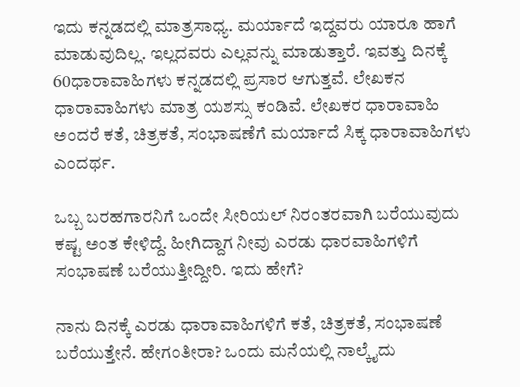ಇದು ಕನ್ನಡದಲ್ಲಿ ಮಾತ್ರಸಾಧ್ಯ. ಮರ್ಯಾದೆ ಇದ್ದವರು ಯಾರೂ ಹಾಗೆ ಮಾಡುವುದಿಲ್ಲ. ಇಲ್ಲದವರು ಎಲ್ಲವನ್ನು ಮಾಡುತ್ತಾರೆ. ಇವತ್ತು ದಿನಕ್ಕೆ 60ಧಾರಾವಾಹಿಗಳು ಕನ್ನಡದಲ್ಲಿ ಪ್ರಸಾರ ಆಗುತ್ತವೆ. ಲೇಖಕನ ಧಾರಾವಾಹಿಗಳು ಮಾತ್ರ ಯಶಸ್ಸು ಕಂಡಿವೆ. ಲೇಖಕರ ಧಾರಾವಾಹಿ ಅಂದರೆ ಕತೆ, ಚಿತ್ರಕತೆ, ಸಂಭಾಷಣೆಗೆ ಮರ್ಯಾದೆ ಸಿಕ್ಕ ಧಾರಾವಾಹಿಗಳು ಎಂದರ್ಥ.

ಒಬ್ಬ ಬರಹಗಾರನಿಗೆ ಒಂದೇ ಸೀರಿಯಲ್ ನಿರಂತರವಾಗಿ ಬರೆಯುವುದು ಕಷ್ಟ ಅಂತ ಕೇಳಿದ್ದೆ. ಹೀಗಿದ್ದಾಗ ನೀವು ಎರಡು ಧಾರವಾಹಿಗಳಿಗೆ ಸಂಭಾಷಣೆ ಬರೆಯುತ್ತೀದ್ದೀರಿ. ಇದು ಹೇಗೆ?

ನಾನು ದಿನಕ್ಕೆ ಎರಡು ಧಾರಾವಾಹಿಗಳಿಗೆ ಕತೆ, ಚಿತ್ರಕತೆ, ಸಂಭಾಷಣೆ ಬರೆಯುತ್ತೇನೆ. ಹೇಗಂತೀರಾ? ಒಂದು ಮನೆಯಲ್ಲಿ ನಾಲ್ಕೈದು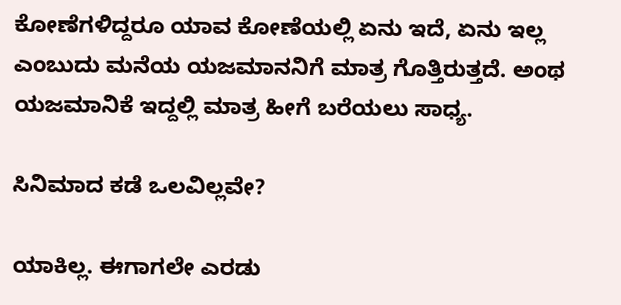ಕೋಣೆಗಳಿದ್ದರೂ ಯಾವ ಕೋಣೆಯಲ್ಲಿ ಏನು ಇದೆ, ಏನು ಇಲ್ಲ ಎಂಬುದು ಮನೆಯ ಯಜಮಾನನಿಗೆ ಮಾತ್ರ ಗೊತ್ತಿರುತ್ತದೆ. ಅಂಥ ಯಜಮಾನಿಕೆ ಇದ್ದಲ್ಲಿ ಮಾತ್ರ ಹೀಗೆ ಬರೆಯಲು ಸಾಧ್ಯ.

ಸಿನಿಮಾದ ಕಡೆ ಒಲವಿಲ್ಲವೇ?

ಯಾಕಿಲ್ಲ. ಈಗಾಗಲೇ ಎರಡು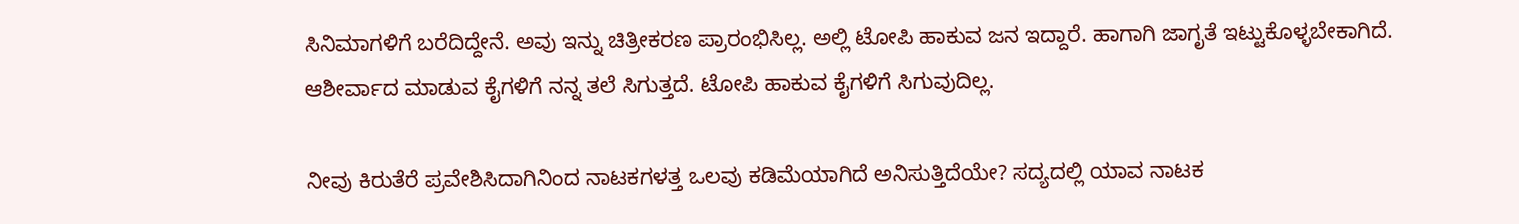ಸಿನಿಮಾಗಳಿಗೆ ಬರೆದಿದ್ದೇನೆ. ಅವು ಇನ್ನು ಚಿತ್ರೀಕರಣ ಪ್ರಾರಂಭಿಸಿಲ್ಲ. ಅಲ್ಲಿ ಟೋಪಿ ಹಾಕುವ ಜನ ಇದ್ದಾರೆ. ಹಾಗಾಗಿ ಜಾಗೃತೆ ಇಟ್ಟುಕೊಳ್ಳಬೇಕಾಗಿದೆ. ಆಶೀರ್ವಾದ ಮಾಡುವ ಕೈಗಳಿಗೆ ನನ್ನ ತಲೆ ಸಿಗುತ್ತದೆ. ಟೋಪಿ ಹಾಕುವ ಕೈಗಳಿಗೆ ಸಿಗುವುದಿಲ್ಲ.

ನೀವು ಕಿರುತೆರೆ ಪ್ರವೇಶಿಸಿದಾಗಿನಿಂದ ನಾಟಕಗಳತ್ತ ಒಲವು ಕಡಿಮೆಯಾಗಿದೆ ಅನಿಸುತ್ತಿದೆಯೇ? ಸದ್ಯದಲ್ಲಿ ಯಾವ ನಾಟಕ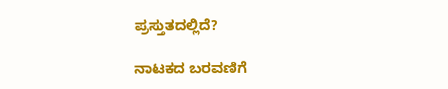ಪ್ರಸ್ತುತದಲ್ಲಿದೆ?

ನಾಟಕದ ಬರವಣಿಗೆ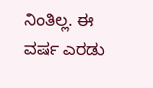ನಿಂತಿಲ್ಲ. ಈ ವರ್ಷ ಎರಡು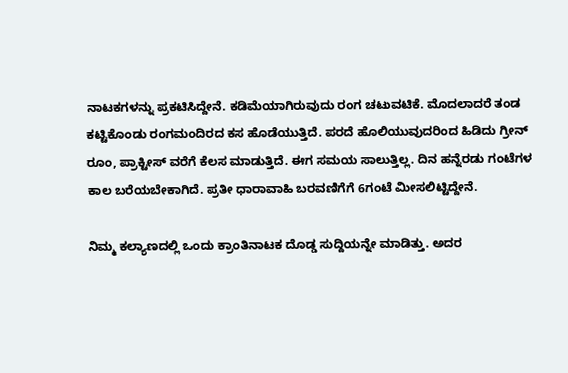ನಾಟಕಗಳನ್ನು ಪ್ರಕಟಿಸಿದ್ದೇನೆ. ಕಡಿಮೆಯಾಗಿರುವುದು ರಂಗ ಚಟುವಟಿಕೆ. ಮೊದಲಾದರೆ ತಂಡ ಕಟ್ಟಿಕೊಂಡು ರಂಗಮಂದಿರದ ಕಸ ಹೊಡೆಯುತ್ತಿದೆ. ಪರದೆ ಹೊಲಿಯುವುದರಿಂದ ಹಿಡಿದು ಗ್ರೀನ್ ರೂಂ, ಪ್ರಾಕ್ಟೀಸ್ ವರೆಗೆ ಕೆಲಸ ಮಾಡುತ್ತಿದೆ. ಈಗ ಸಮಯ ಸಾಲುತ್ತಿಲ್ಲ. ದಿನ ಹನ್ನೆರಡು ಗಂಟೆಗಳ ಕಾಲ ಬರೆಯಬೇಕಾಗಿದೆ. ಪ್ರತೀ ಧಾರಾವಾಹಿ ಬರವಣಿಗೆಗೆ 6ಗಂಟೆ ಮೀಸಲಿಟ್ಟಿದ್ದೇನೆ.

ನಿಮ್ಮ ಕಲ್ಯಾಣದಲ್ಲಿ ಒಂದು ಕ್ರಾಂತಿನಾಟಕ ದೊಡ್ಡ ಸುದ್ದಿಯನ್ನೇ ಮಾಡಿತ್ತು. ಅದರ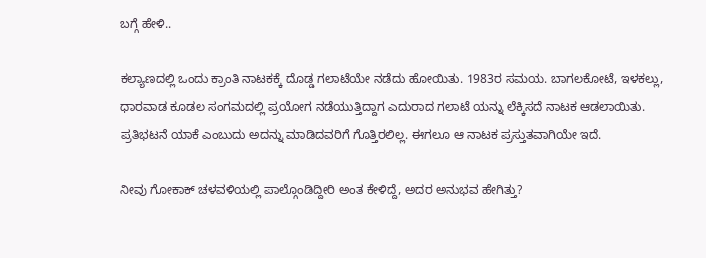ಬಗ್ಗೆ ಹೇಳಿ..

ಕಲ್ಯಾಣದಲ್ಲಿ ಒಂದು ಕ್ರಾಂತಿ ನಾಟಕಕ್ಕೆ ದೊಡ್ಡ ಗಲಾಟೆಯೇ ನಡೆದು ಹೋಯಿತು. 1983ರ ಸಮಯ. ಬಾಗಲಕೋಟೆ, ಇಳಕಲ್ಲು, ಧಾರವಾಡ ಕೂಡಲ ಸಂಗಮದಲ್ಲಿ ಪ್ರಯೋಗ ನಡೆಯುತ್ತಿದ್ದಾಗ ಎದುರಾದ ಗಲಾಟೆ ಯನ್ನು ಲೆಕ್ಕಿಸದೆ ನಾಟಕ ಆಡಲಾಯಿತು. ಪ್ರತಿಭಟನೆ ಯಾಕೆ ಎಂಬುದು ಅದನ್ನು ಮಾಡಿದವರಿಗೆ ಗೊತ್ತಿರಲಿಲ್ಲ. ಈಗಲೂ ಆ ನಾಟಕ ಪ್ರಸ್ತುತವಾಗಿಯೇ ಇದೆ.

ನೀವು ಗೋಕಾಕ್ ಚಳವಳಿಯಲ್ಲಿ ಪಾಲ್ಗೊಂಡಿದ್ದೀರಿ ಅಂತ ಕೇಳಿದ್ದೆ, ಅದರ ಅನುಭವ ಹೇಗಿತ್ತು?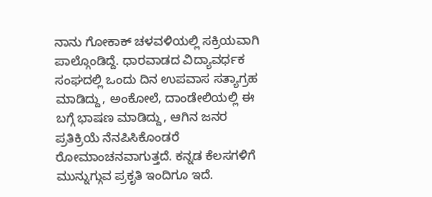ನಾನು ಗೋಕಾಕ್ ಚಳವಳಿಯಲ್ಲಿ ಸಕ್ರಿಯವಾಗಿ ಪಾಲ್ಗೊಂಡಿದ್ದೆ. ಧಾರವಾಡದ ವಿದ್ಯಾವರ್ಧಕ ಸಂಘದಲ್ಲಿ ಒಂದು ದಿನ ಉಪವಾಸ ಸತ್ಯಾಗ್ರಹ ಮಾಡಿದ್ದು, ಅಂಕೋಲೆ, ದಾಂಡೇಲಿಯಲ್ಲಿ ಈ ಬಗ್ಗೆ ಭಾಷಣ ಮಾಡಿದ್ದು, ಆಗಿನ ಜನರ ಪ್ರತಿಕ್ರಿಯೆ ನೆನಪಿಸಿಕೊಂಡರೆ ರೋಮಾಂಚನವಾಗುತ್ತದೆ. ಕನ್ನಡ ಕೆಲಸಗಳಿಗೆ ಮುನ್ನುಗ್ಗುವ ಪ್ರಕೃತಿ ಇಂದಿಗೂ ಇದೆ.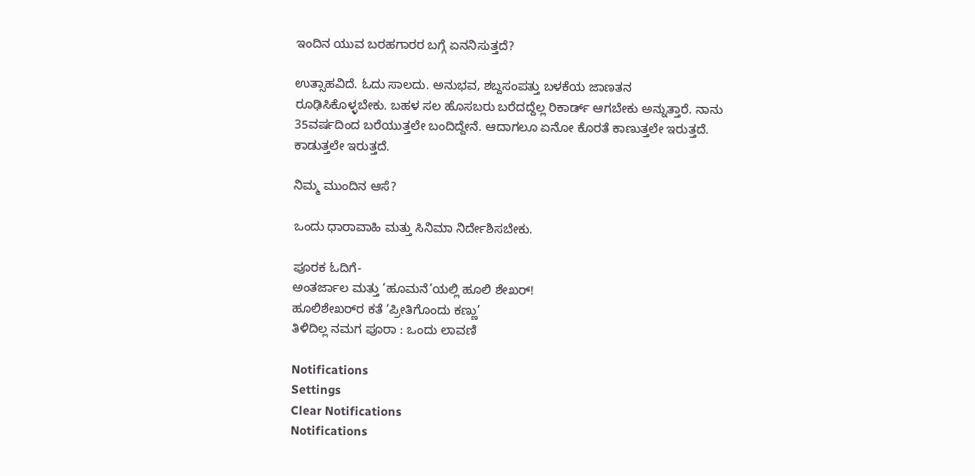ಇಂದಿನ ಯುವ ಬರಹಗಾರರ ಬಗ್ಗೆ ಏನನಿಸುತ್ತದೆ?

ಉತ್ಸಾಹವಿದೆ. ಓದು ಸಾಲದು. ಅನುಭವ, ಶಬ್ದಸಂಪತ್ತು ಬಳಕೆಯ ಜಾಣತನ ರೂಢಿಸಿಕೊಳ್ಳಬೇಕು. ಬಹಳ ಸಲ ಹೊಸಬರು ಬರೆದದ್ದೆಲ್ಲ ರಿಕಾರ್ಡ್ ಆಗಬೇಕು ಅನ್ನುತ್ತಾರೆ. ನಾನು 35ವರ್ಷದಿಂದ ಬರೆಯುತ್ತಲೇ ಬಂದಿದ್ದೇನೆ. ಆದಾಗಲೂ ಏನೋ ಕೊರತೆ ಕಾಣುತ್ತಲೇ ಇರುತ್ತದೆ. ಕಾಡುತ್ತಲೇ ಇರುತ್ತದೆ.

ನಿಮ್ಮ ಮುಂದಿನ ಆಸೆ?

ಒಂದು ಧಾರಾವಾಹಿ ಮತ್ತು ಸಿನಿಮಾ ನಿರ್ದೇಶಿಸಬೇಕು.

ಪೂರಕ ಓದಿಗೆ-
ಅಂತರ್ಜಾಲ ಮತ್ತು ‘ಹೂಮನೆ’ಯಲ್ಲಿ ಹೂಲಿ ಶೇಖರ್‌!
ಹೂಲಿಶೇಖರ್‌ರ ಕತೆ ‘ಪ್ರೀತಿಗೊಂದು ಕಣ್ಣು’
ತಿಳಿದಿಲ್ಲ ನಮಗ ಪೂರಾ : ಒಂದು ಲಾವಣಿ

Notifications
Settings
Clear Notifications
Notifications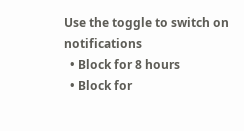Use the toggle to switch on notifications
  • Block for 8 hours
  • Block for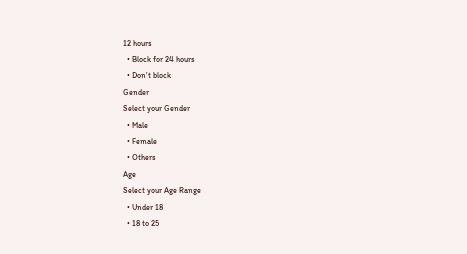12 hours
  • Block for 24 hours
  • Don't block
Gender
Select your Gender
  • Male
  • Female
  • Others
Age
Select your Age Range
  • Under 18
  • 18 to 25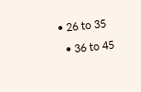• 26 to 35
  • 36 to 45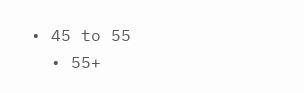• 45 to 55
  • 55+